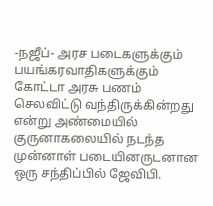-நஜீப்- அரச படைகளுக்கும் பயங்கரவாதிகளுக்கும் கோட்டா அரசு பணம் செலவிட்டு வந்திருக்கின்றது என்று அண்மையில் குருனாகலையில் நடந்த முன்னாள் படையினருடனான ஒரு சந்திப்பில் ஜேவிபி.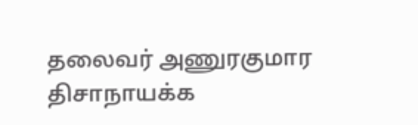தலைவர் அணுரகுமார திசாநாயக்க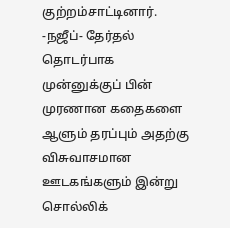குற்றம்சாட்டினார்.
-நஜீப்- தேர்தல் தொடர்பாக முன்னுக்குப் பின் முரணான கதைகளை ஆளும் தரப்பும் அதற்கு விசுவாசமான ஊடகங்களும் இன்று சொல்லிக்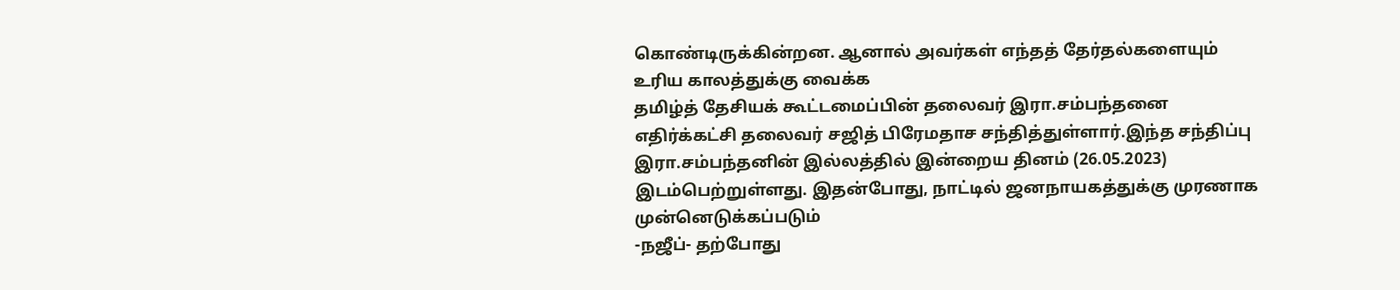கொண்டிருக்கின்றன. ஆனால் அவர்கள் எந்தத் தேர்தல்களையும் உரிய காலத்துக்கு வைக்க
தமிழ்த் தேசியக் கூட்டமைப்பின் தலைவர் இரா.சம்பந்தனை எதிர்க்கட்சி தலைவர் சஜித் பிரேமதாச சந்தித்துள்ளார்.இந்த சந்திப்பு இரா.சம்பந்தனின் இல்லத்தில் இன்றைய தினம் (26.05.2023) இடம்பெற்றுள்ளது. இதன்போது, நாட்டில் ஜனநாயகத்துக்கு முரணாக முன்னெடுக்கப்படும்
-நஜீப்- தற்போது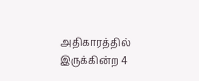அதிகாரத்தில் இருக்கின்ற 4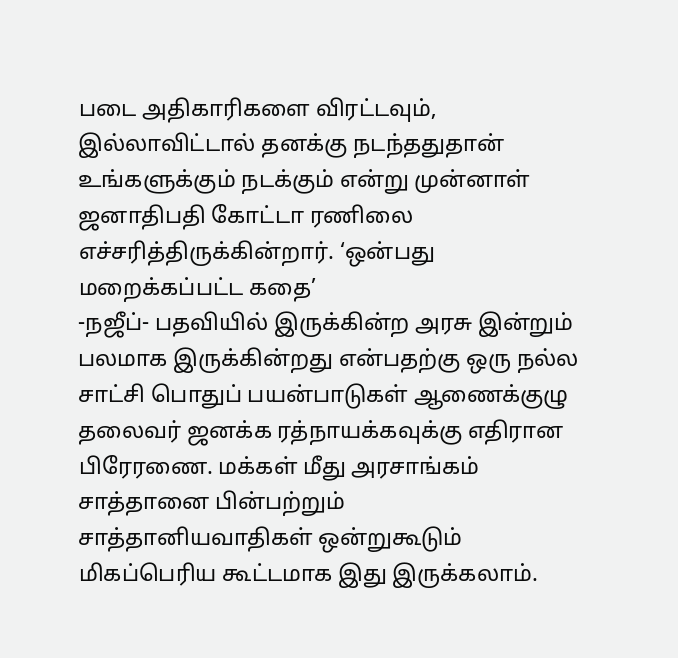படை அதிகாரிகளை விரட்டவும், இல்லாவிட்டால் தனக்கு நடந்ததுதான் உங்களுக்கும் நடக்கும் என்று முன்னாள் ஜனாதிபதி கோட்டா ரணிலை எச்சரித்திருக்கின்றார். ‘ஒன்பது மறைக்கப்பட்ட கதை’
-நஜீப்- பதவியில் இருக்கின்ற அரசு இன்றும் பலமாக இருக்கின்றது என்பதற்கு ஒரு நல்ல சாட்சி பொதுப் பயன்பாடுகள் ஆணைக்குழு தலைவர் ஜனக்க ரத்நாயக்கவுக்கு எதிரான பிரேரணை. மக்கள் மீது அரசாங்கம்
சாத்தானை பின்பற்றும் சாத்தானியவாதிகள் ஒன்றுகூடும் மிகப்பெரிய கூட்டமாக இது இருக்கலாம்.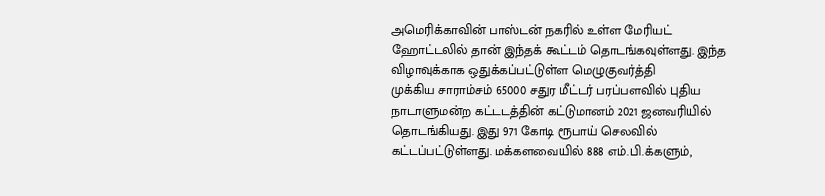அமெரிக்காவின் பாஸ்டன் நகரில் உள்ள மேரியட் ஹோட்டலில் தான் இந்தக் கூட்டம் தொடங்கவுள்ளது. இந்த விழாவுக்காக ஒதுக்கப்பட்டுள்ள மெழுகுவர்த்தி
முக்கிய சாராம்சம் 65000 சதுர மீட்டர் பரப்பளவில் புதிய நாடாளுமன்ற கட்டடத்தின் கட்டுமானம் 2021 ஜனவரியில் தொடங்கியது. இது 971 கோடி ரூபாய் செலவில் கட்டப்பட்டுள்ளது. மக்களவையில் 888 எம்.பி.க்களும்,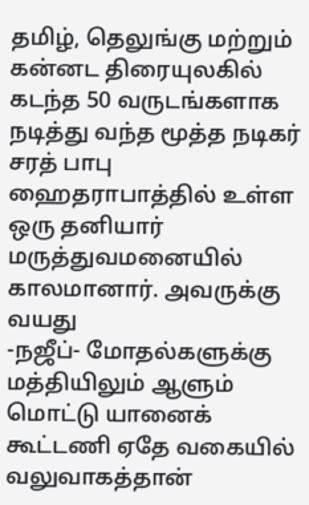தமிழ், தெலுங்கு மற்றும் கன்னட திரையுலகில் கடந்த 50 வருடங்களாக நடித்து வந்த மூத்த நடிகர் சரத் பாபு ஹைதராபாத்தில் உள்ள ஒரு தனியார் மருத்துவமனையில் காலமானார். அவருக்கு வயது
-நஜீப்- மோதல்களுக்கு மத்தியிலும் ஆளும் மொட்டு யானைக் கூட்டணி ஏதே வகையில் வலுவாகத்தான்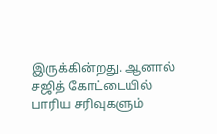இருக்கின்றது. ஆனால் சஜித் கோட்டையில் பாரிய சரிவுகளும்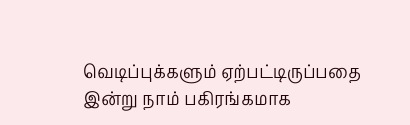வெடிப்புக்களும் ஏற்பட்டிருப்பதை இன்று நாம் பகிரங்கமாக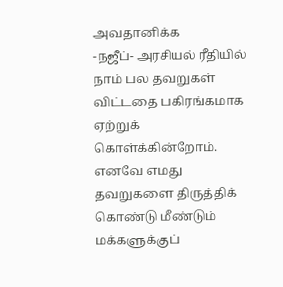அவதானிக்க
-நஜீப்- அரசியல் ரீதியில் நாம் பல தவறுகள் விட்டதை பகிரங்கமாக ஏற்றுக் கொள்க்கின்றோம். எனவே எமது தவறுகளை திருத்திக் கொண்டு மீண்டும் மக்களுக்குப்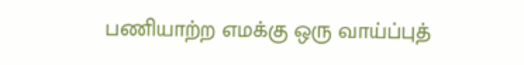பணியாற்ற எமக்கு ஒரு வாய்ப்புத்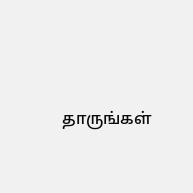தாருங்கள்